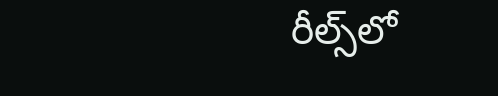రీల్స్‌లో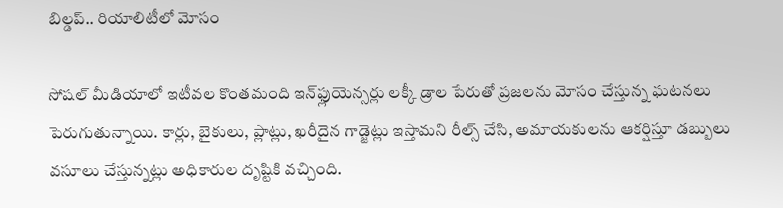బిల్డప్.. రియాలిటీలో మోసం

సోషల్ మీడియాలో ఇటీవల కొంతమంది ఇన్‌ఫ్లుయెన్సర్లు లక్కీ డ్రాల పేరుతో ప్రజలను మోసం చేస్తున్న ఘటనలు పెరుగుతున్నాయి. కార్లు, బైకులు, ప్లాట్లు, ఖరీదైన గాడ్జెట్లు ఇస్తామని రీల్స్ చేసి, అమాయకులను ఆకర్షిస్తూ డబ్బులు వసూలు చేస్తున్నట్లు అధికారుల దృష్టికి వచ్చింది.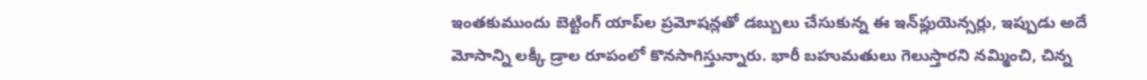ఇంతకుముందు బెట్టింగ్ యాప్‌ల ప్రమోషన్లతో డబ్బులు చేసుకున్న ఈ ఇన్‌ఫ్లుయెన్సర్లు, ఇప్పుడు అదే మోసాన్ని లక్కీ డ్రాల రూపంలో కొనసాగిస్తున్నారు. భారీ బహుమతులు గెలుస్తారని నమ్మించి, చిన్న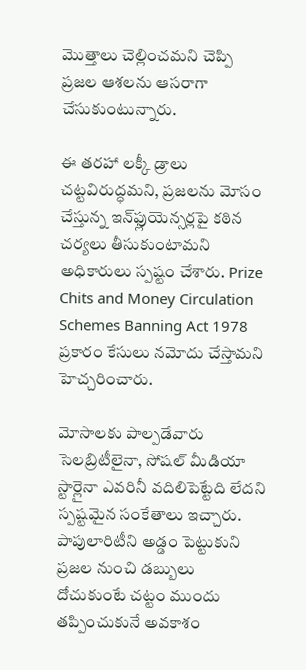మొత్తాలు చెల్లించమని చెప్పి ప్రజల ఆశలను ఆసరాగా చేసుకుంటున్నారు.

ఈ తరహా లక్కీ డ్రాలు చట్టవిరుద్ధమని, ప్రజలను మోసం చేస్తున్న ఇన్‌ఫ్లుయెన్సర్లపై కఠిన చర్యలు తీసుకుంటామని అధికారులు స్పష్టం చేశారు. Prize Chits and Money Circulation Schemes Banning Act 1978 ప్రకారం కేసులు నమోదు చేస్తామని హెచ్చరించారు.

మోసాలకు పాల్పడేవారు సెలబ్రిటీలైనా, సోషల్ మీడియా స్టార్లైనా ఎవరినీ వదిలిపెట్టేది లేదని స్పష్టమైన సంకేతాలు ఇచ్చారు. పాపులారిటీని అడ్డం పెట్టుకుని ప్రజల నుంచి డబ్బులు దోచుకుంటే చట్టం ముందు తప్పించుకునే అవకాశం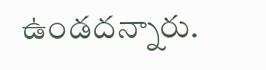ఉండదన్నారు.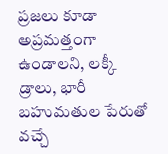ప్రజలు కూడా అప్రమత్తంగా ఉండాలని, లక్కీ డ్రాలు, భారీ బహుమతుల పేరుతో వచ్చే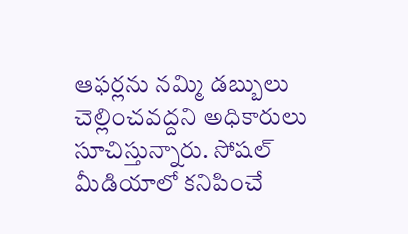ఆఫర్లను నమ్మి డబ్బులు చెల్లించవద్దని అధికారులు సూచిస్తున్నారు. సోషల్ మీడియాలో కనిపించే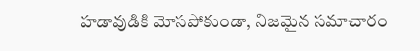హడావుడికి మోసపోకుండా, నిజమైన సమాచారం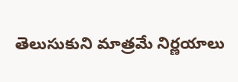తెలుసుకుని మాత్రమే నిర్ణయాలు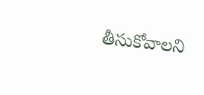తీసుకోవాలని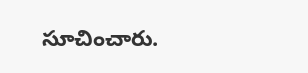సూచించారు.